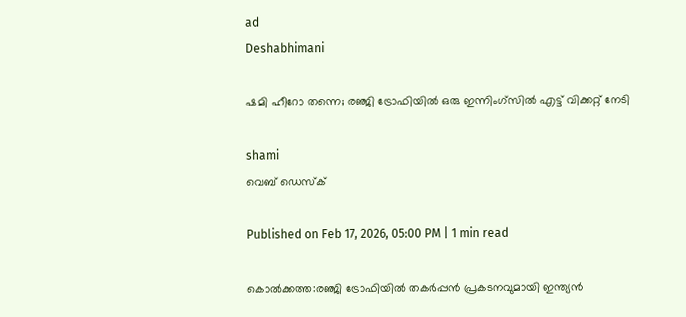ad
Deshabhimani

ഷമി ഹീറോ തന്നെ; രഞ്ജി ട്രോഫിയിൽ ഒരു ഇന്നിംഗ്സിൽ എട്ട് വിക്കറ്റ് നേടി

shami
വെബ് ഡെസ്ക്

Published on Feb 17, 2026, 05:00 PM | 1 min read

കൊൽക്കത്ത:രഞ്ജി ട്രോഫിയില്‍ തകർപ്പൻ പ്രകടനവുമായി ഇന്ത്യൻ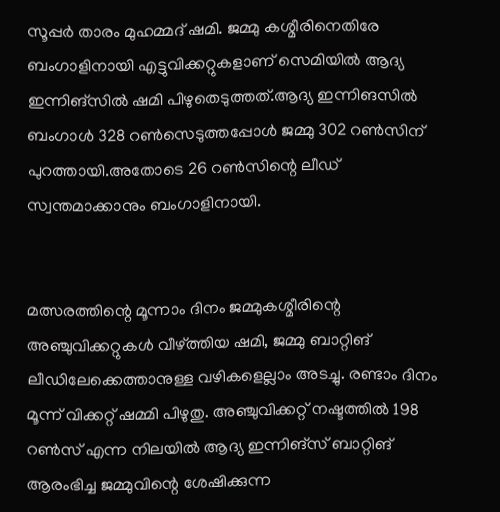സൂപ്പർ താരം മുഹമ്മദ് ഷമി. ജമ്മു കശ്മീരിനെതിരേ ബംഗാളിനായി എട്ടുവിക്കറ്റുകളാണ് സെമിയിൽ ആദ്യ ഇന്നിങ്‌സിൽ ഷമി പിഴുതെടുത്തത്.ആദ്യ ഇന്നിങസിൽ ബംഗാൾ 328 റൺസെടുത്തപ്പോൾ ജമ്മു 302 റൺസിന് പുറത്തായി.അതോടെ 26 റൺസിന്റെ ലീഡ് സ്വന്തമാക്കാനും ബംഗാളിനായി.


മത്സരത്തിന്റെ മൂന്നാം ദിനം ജമ്മുകശ്മീരിന്റെ അഞ്ചുവിക്കറ്റുകൾ വീഴ്ത്തിയ ഷമി, ജമ്മു ബാറ്റിങ് ലീഡിലേക്കെത്താനുള്ള വഴികളെല്ലാം അടച്ചു. രണ്ടാം ദിനം മൂന്ന് വിക്കറ്റ് ഷമ്മി പിഴുതു. അഞ്ചുവിക്കറ്റ് നഷ്ടത്തിൽ 198 റൺസ് എന്ന നിലയിൽ ആദ്യ ഇന്നിങ്‌സ് ബാറ്റിങ് ആരംഭിച്ച ജമ്മുവിന്റെ ശേഷിക്കുന്ന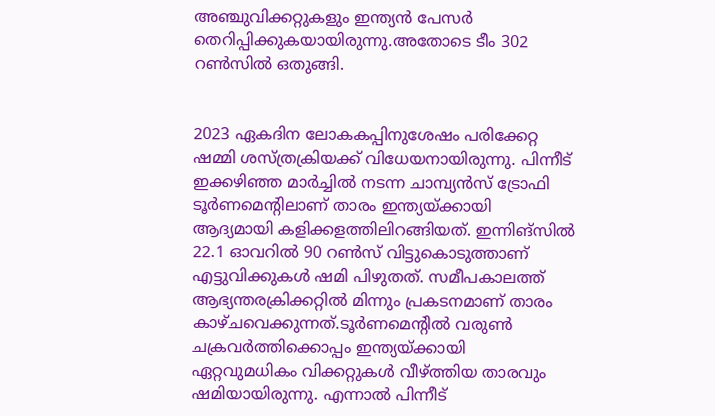അഞ്ചുവിക്കറ്റുകളും ഇന്ത്യൻ പേസർ തെറിപ്പിക്കുകയായിരുന്നു.അതോടെ ടീം 302 റൺസിൽ ഒതുങ്ങി.


2023 ഏകദിന ലോകകപ്പിനുശേഷം പരിക്കേറ്റ ഷമ്മി ശസ്ത്രക്രിയക്ക് വിധേയനായിരുന്നു. പിന്നീട് ഇക്കഴിഞ്ഞ മാർച്ചിൽ നടന്ന ചാമ്പ്യൻസ് ട്രോഫി ടൂർണമെന്റിലാണ് താരം ഇന്ത്യയ്ക്കായി ആദ്യമായി കളിക്കളത്തിലിറങ്ങിയത്. ഇന്നിങ്‌സിൽ 22.1 ഓവറിൽ 90 റൺസ് വിട്ടുകൊടുത്താണ് എട്ടുവിക്കുകൾ ഷമി പിഴുതത്. സമീപകാലത്ത് ആഭ്യന്തരക്രിക്കറ്റിൽ മിന്നും പ്രകടനമാണ് താരം കാഴ്ചവെക്കുന്നത്.ടൂർണമെന്റിൽ വരുൺ ചക്രവർത്തിക്കൊപ്പം ഇന്ത്യയ്ക്കായി ഏറ്റവുമധികം വിക്കറ്റുകൾ വീഴ്ത്തിയ താരവും ഷമിയായിരുന്നു. എന്നാൽ പിന്നീട്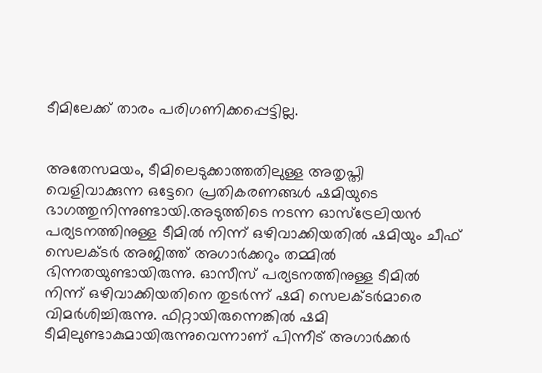ടീമിലേക്ക് താരം പരിഗണിക്കപ്പെട്ടില്ല.


അതേസമയം, ടീമിലെടുക്കാത്തതിലുള്ള അതൃപ്തി വെളിവാക്കുന്ന ഒട്ടേറെ പ്രതികരണങ്ങൾ ഷമിയുടെ ഭാഗത്തുനിന്നുണ്ടായി.അടുത്തിടെ നടന്ന ഓസ്‌ട്രേലിയൻ പര്യടനത്തിനുള്ള ടീമിൽ നിന്ന് ഒഴിവാക്കിയതിൽ ഷമിയും ചീഫ് സെലക്ടർ അജിത്ത് അഗാർക്കറും തമ്മിൽ ഭിന്നതയുണ്ടായിരുന്നു. ഓസീസ് പര്യടനത്തിനുള്ള ടീമിൽ നിന്ന് ഒഴിവാക്കിയതിനെ തുടർന്ന് ഷമി സെലക്ടർമാരെ വിമർശിച്ചിരുന്നു. ഫിറ്റായിരുന്നെങ്കിൽ ഷമി ടീമിലുണ്ടാകുമായിരുന്നുവെന്നാണ് പിന്നീട്‌ അഗാർക്കർ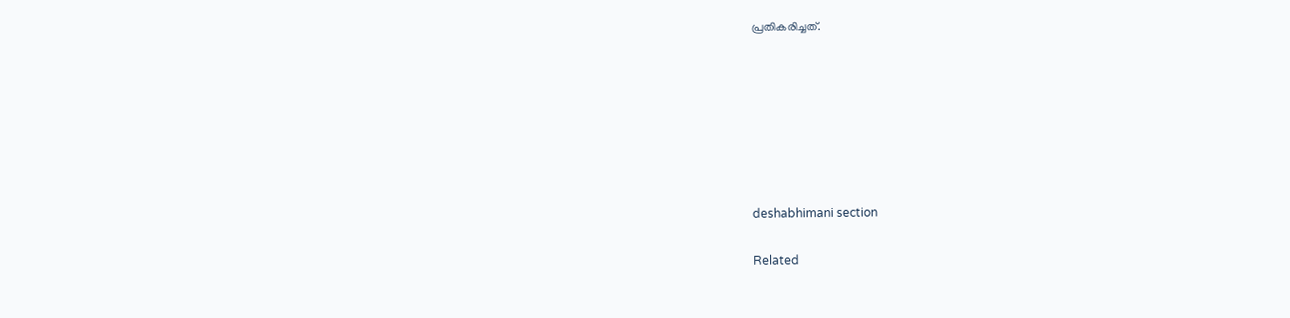പ്രതികരിച്ചത്.







deshabhimani section

Related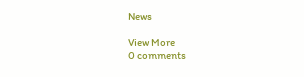News

View More
0 comments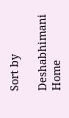Sort by

Deshabhimani
Home